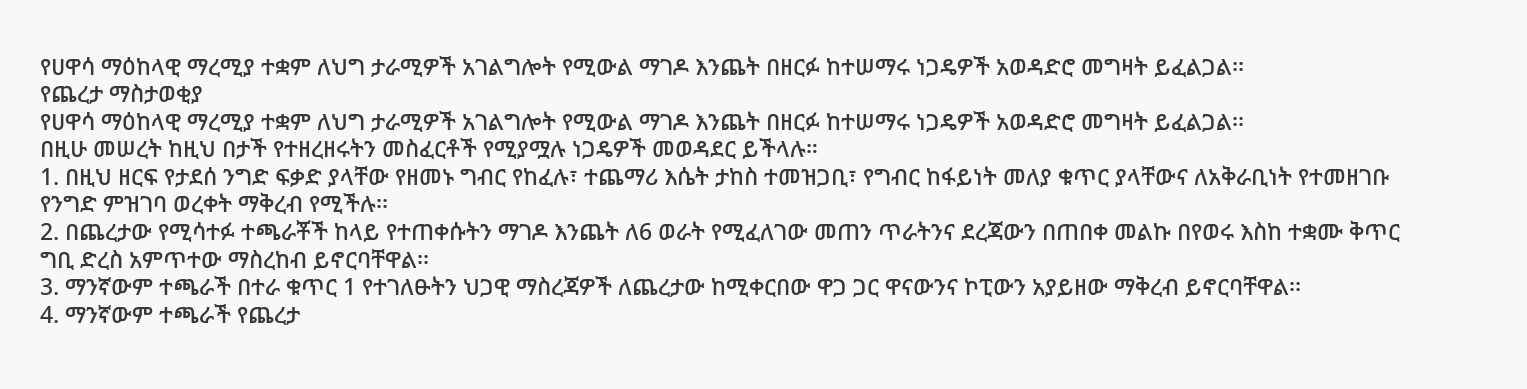የሀዋሳ ማዕከላዊ ማረሚያ ተቋም ለህግ ታራሚዎች አገልግሎት የሚውል ማገዶ እንጨት በዘርፉ ከተሠማሩ ነጋዴዎች አወዳድሮ መግዛት ይፈልጋል፡፡
የጨረታ ማስታወቂያ
የሀዋሳ ማዕከላዊ ማረሚያ ተቋም ለህግ ታራሚዎች አገልግሎት የሚውል ማገዶ እንጨት በዘርፉ ከተሠማሩ ነጋዴዎች አወዳድሮ መግዛት ይፈልጋል፡፡
በዚሁ መሠረት ከዚህ በታች የተዘረዘሩትን መስፈርቶች የሚያሟሉ ነጋዴዎች መወዳደር ይችላሉ።
1. በዚህ ዘርፍ የታደሰ ንግድ ፍቃድ ያላቸው የዘመኑ ግብር የከፈሉ፣ ተጨማሪ እሴት ታከስ ተመዝጋቢ፣ የግብር ከፋይነት መለያ ቁጥር ያላቸውና ለአቅራቢነት የተመዘገቡ የንግድ ምዝገባ ወረቀት ማቅረብ የሚችሉ፡፡
2. በጨረታው የሚሳተፉ ተጫራቾች ከላይ የተጠቀሱትን ማገዶ እንጨት ለ6 ወራት የሚፈለገው መጠን ጥራትንና ደረጃውን በጠበቀ መልኩ በየወሩ እስከ ተቋሙ ቅጥር ግቢ ድረስ አምጥተው ማስረከብ ይኖርባቸዋል፡፡
3. ማንኛውም ተጫራች በተራ ቁጥር 1 የተገለፁትን ህጋዊ ማስረጃዎች ለጨረታው ከሚቀርበው ዋጋ ጋር ዋናውንና ኮፒውን አያይዘው ማቅረብ ይኖርባቸዋል፡፡
4. ማንኛውም ተጫራች የጨረታ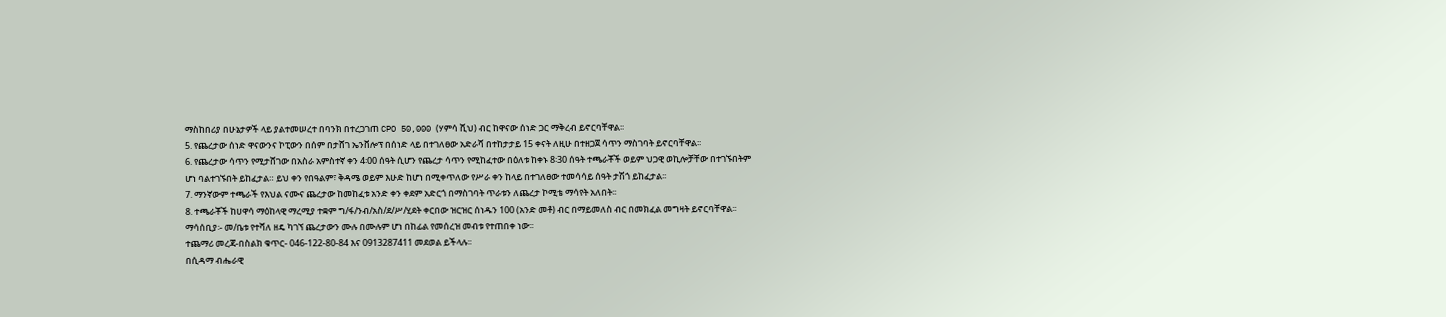ማስከበሪያ በሁኔታዎች ላይ ያልተመሠረተ በባንክ በተረጋገጠ CPO 50,000 (ሃምሳ ሺህ) ብር ከዋናው ሰነድ ጋር ማቅረብ ይኖርባቸዋል፡፡
5. የጨረታው ሰነድ ዋናውንና ኮፒውን በሰም በታሸገ ኤንቨሎፕ በሰነድ ላይ በተገለፀው አድራሻ በተከታታይ 15 ቀናት ለዚሁ በተዘጋጀ ሳጥን ማስገባት ይኖርባቸዋል፡፡
6. የጨረታው ሳጥን የሚታሸገው በአስራ አምስተኛ ቀን 4፡00 ሰዓት ሲሆን የጨረታ ሳጥን የሚከፈተው በዕለቱ ከቀኑ 8፡30 ሰዓት ተጫራቾች ወይም ህጋዊ ወኪሎቻቸው በተገኙበትም ሆነ ባልተገኙበት ይከፈታል። ይህ ቀን የበዓልም፣ ቅዳሜ ወይም እሁድ ከሆነ በሚቀጥለው የሥራ ቀን ከላይ በተገለፀው ተመሳሳይ ሰዓት ታሽጎ ይከፈታል፡፡
7. ማንኛውም ተጫራች የእህል ናሙና ጨረታው ከመከፈቱ አንድ ቀን ቀደም አድርጎ በማስገባት ጥራቱን ለጨረታ ኮሚቴ ማሳየት አለበት፡፡
8. ተጫራቾች ከሀዋሳ ማዕከላዊ ማረሚያ ተቋም ግ/ፋ/ንብ/አስ/ደ/ሥ/ሂደት ቀርበው ዝርዝር ሰነዱን 100 (አንድ መቶ) ብር በማይመለስ ብር በመክፈል መግዛት ይኖርባቸዋል፡፡
ማሳሰቢያ፡- መ/ቤቱ የተሻለ ዘዴ ካገኘ ጨረታውን ሙሉ በሙሉም ሆነ በከፊል የመሰረዝ መብቱ የተጠበቀ ነው፡፡
ተጨማሪ መረጃ-በስልክ ቁጥር- 046-122-80-84 እና 0913287411 መደወል ይችላሉ፡፡
በሲዳማ ብሔራዊ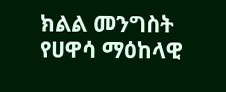ክልል መንግስት የሀዋሳ ማዕከላዊ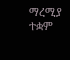ማረሚያ ተቋም